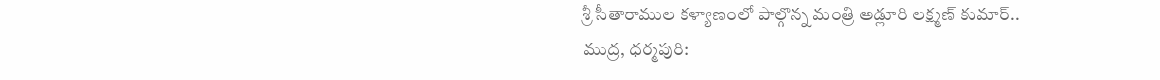శ్రీ సీతారాముల కళ్యాణంలో పాల్గొన్న మంత్రి అడ్లూరి లక్ష్మణ్ కుమార్..
ముద్ర, ధర్మపురి: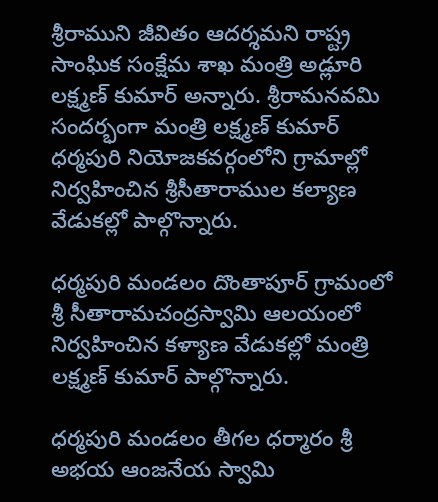శ్రీరాముని జీవితం ఆదర్శమని రాష్ట్ర సాంఘిక సంక్షేమ శాఖ మంత్రి అడ్లూరి లక్ష్మణ్ కుమార్ అన్నారు. శ్రీరామనవమి సందర్భంగా మంత్రి లక్ష్మణ్ కుమార్ ధర్మపురి నియోజకవర్గంలోని గ్రామాల్లో నిర్వహించిన శ్రీసీతారాముల కల్యాణ వేడుకల్లో పాల్గొన్నారు.

ధర్మపురి మండలం దొంతాపూర్ గ్రామంలో శ్రీ సీతారామచంద్రస్వామి ఆలయంలో నిర్వహించిన కళ్యాణ వేడుకల్లో మంత్రి లక్ష్మణ్ కుమార్ పాల్గొన్నారు.

ధర్మపురి మండలం తీగల ధర్మారం శ్రీ అభయ ఆంజనేయ స్వామి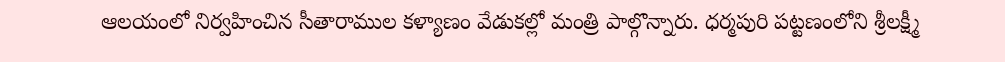ఆలయంలో నిర్వహించిన సీతారాముల కళ్యాణం వేడుకల్లో మంత్రి పాల్గొన్నారు. ధర్మపురి పట్టణంలోని శ్రీలక్ష్మీ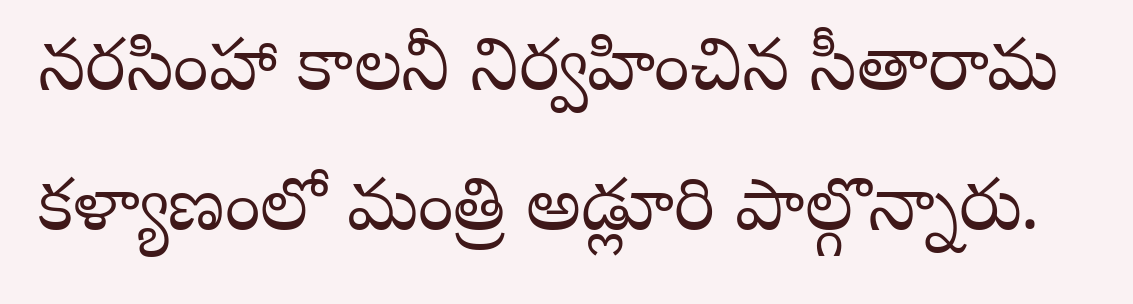నరసింహా కాలనీ నిర్వహించిన సీతారామ కళ్యాణంలో మంత్రి అడ్లూరి పాల్గొన్నారు.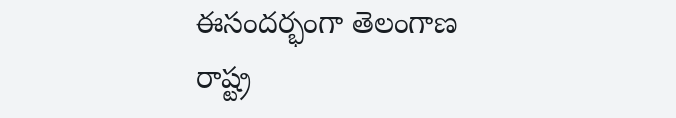ఈసందర్భంగా తెలంగాణ రాష్ట్ర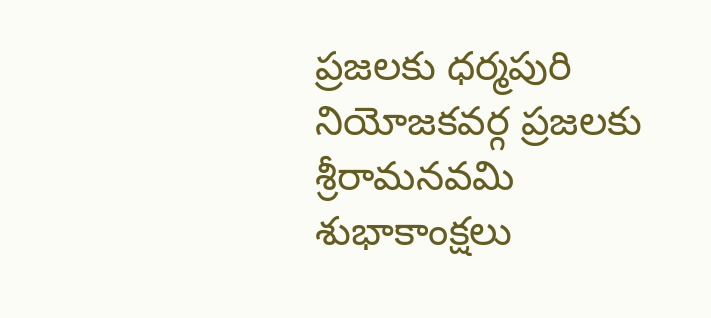ప్రజలకు ధర్మపురి నియోజకవర్గ ప్రజలకు శ్రీరామనవమి శుభాకాంక్షలు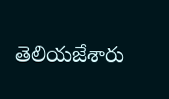తెలియజేశారు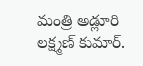మంత్రి అడ్లూరి లక్ష్మణ్ కుమార్.